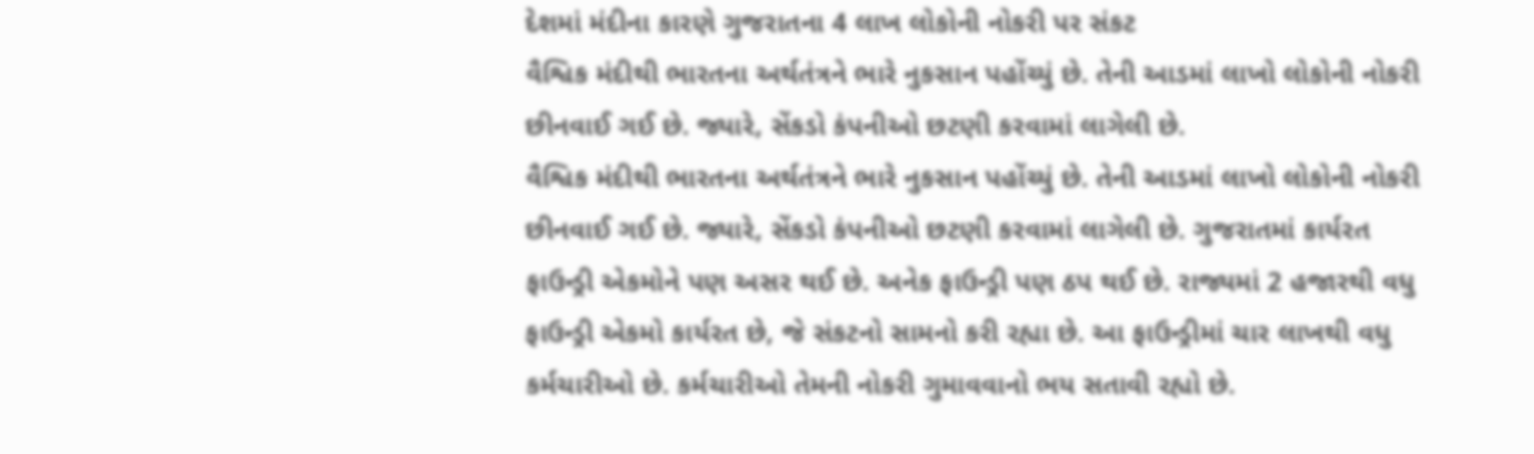દેશમાં મંદીના કારણે ગુજરાતના 4 લાખ લોકોની નોકરી પર સંકટ
વૈશ્વિક મંદીથી ભારતના અર્થતંત્રને ભારે નુકસાન પહોંચ્યું છે. તેની આડમાં લાખો લોકોની નોકરી છીનવાઈ ગઈ છે. જ્યારે, સેંકડો કંપનીઓ છટણી કરવામાં લાગેલી છે.
વૈશ્વિક મંદીથી ભારતના અર્થતંત્રને ભારે નુકસાન પહોંચ્યું છે. તેની આડમાં લાખો લોકોની નોકરી છીનવાઈ ગઈ છે. જ્યારે, સેંકડો કંપનીઓ છટણી કરવામાં લાગેલી છે. ગુજરાતમાં કાર્યરત ફાઉન્ડ્રી એકમોને પણ અસર થઈ છે. અનેક ફાઉન્ડ્રી પણ ઠપ થઈ છે. રાજ્યમાં 2 હજારથી વધુ ફાઉન્ડ્રી એકમો કાર્યરત છે, જે સંકટનો સામનો કરી રહ્યા છે. આ ફાઉન્ડ્રીમાં ચાર લાખથી વધુ કર્મચારીઓ છે. કર્મચારીઓ તેમની નોકરી ગુમાવવાનો ભય સતાવી રહ્યો છે.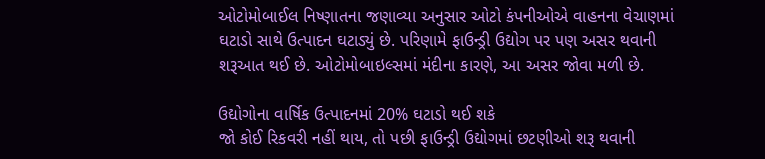ઓટોમોબાઈલ નિષ્ણાતના જણાવ્યા અનુસાર ઓટો કંપનીઓએ વાહનના વેચાણમાં ઘટાડો સાથે ઉત્પાદન ઘટાડ્યું છે. પરિણામે ફાઉન્ડ્રી ઉદ્યોગ પર પણ અસર થવાની શરૂઆત થઈ છે. ઓટોમોબાઇલ્સમાં મંદીના કારણે, આ અસર જોવા મળી છે.

ઉદ્યોગોના વાર્ષિક ઉત્પાદનમાં 20% ઘટાડો થઈ શકે
જો કોઈ રિકવરી નહીં થાય, તો પછી ફાઉન્ડ્રી ઉદ્યોગમાં છટણીઓ શરૂ થવાની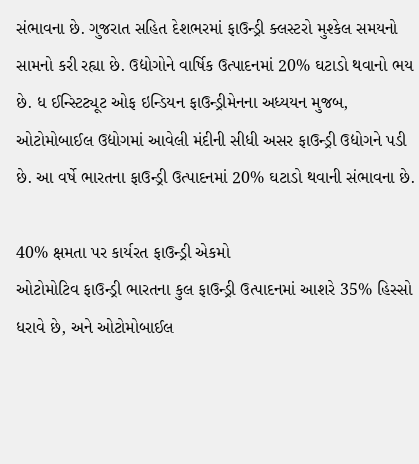સંભાવના છે. ગુજરાત સહિત દેશભરમાં ફાઉન્ડ્રી ક્લસ્ટરો મુશ્કેલ સમયનો સામનો કરી રહ્યા છે. ઉદ્યોગોને વાર્ષિક ઉત્પાદનમાં 20% ઘટાડો થવાનો ભય છે. ધ ઈન્સ્ટિટ્યૂટ ઓફ ઇન્ડિયન ફાઉન્ડ્રીમેનના અધ્યયન મુજબ, ઓટોમોબાઈલ ઉદ્યોગમાં આવેલી મંદીની સીધી અસર ફાઉન્ડ્રી ઉદ્યોગને પડી છે. આ વર્ષે ભારતના ફાઉન્ડ્રી ઉત્પાદનમાં 20% ઘટાડો થવાની સંભાવના છે.

40% ક્ષમતા પર કાર્યરત ફાઉન્ડ્રી એકમો
ઓટોમોટિવ ફાઉન્ડ્રી ભારતના કુલ ફાઉન્ડ્રી ઉત્પાદનમાં આશરે 35% હિસ્સો ધરાવે છે, અને ઓટોમોબાઈલ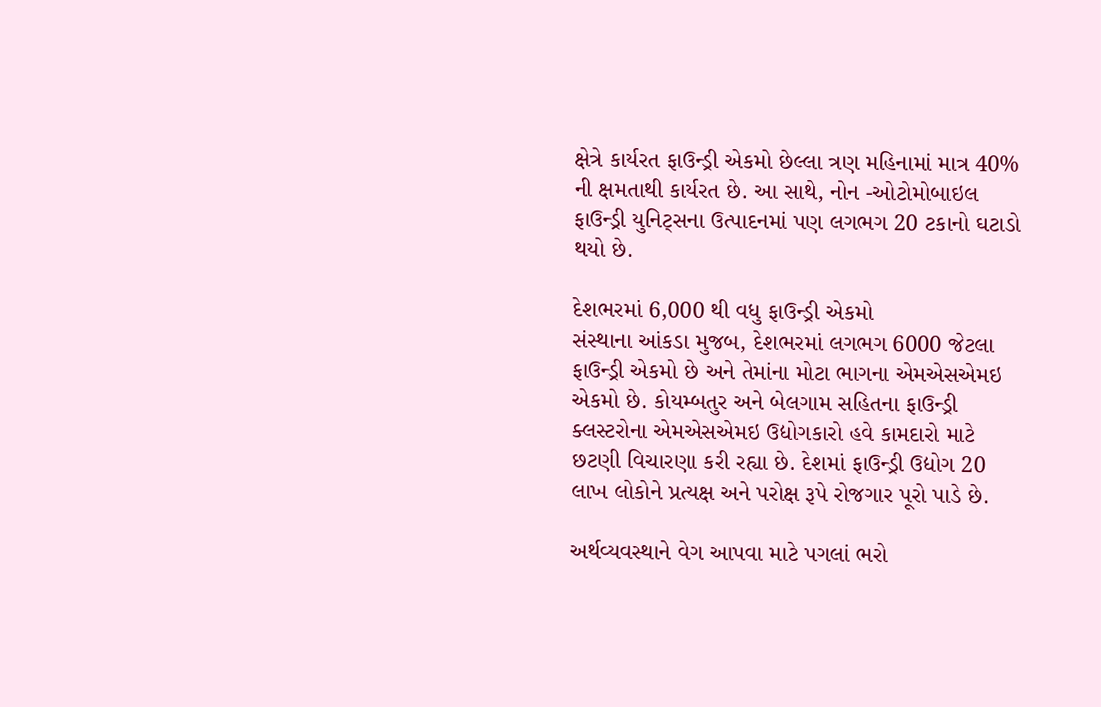ક્ષેત્રે કાર્યરત ફાઉન્ડ્રી એકમો છેલ્લા ત્રણ મહિનામાં માત્ર 40% ની ક્ષમતાથી કાર્યરત છે. આ સાથે, નોન -ઓટોમોબાઇલ ફાઉન્ડ્રી યુનિટ્સના ઉત્પાદનમાં પણ લગભગ 20 ટકાનો ઘટાડો થયો છે.

દેશભરમાં 6,000 થી વધુ ફાઉન્ડ્રી એકમો
સંસ્થાના આંકડા મુજબ, દેશભરમાં લગભગ 6000 જેટલા ફાઉન્ડ્રી એકમો છે અને તેમાંના મોટા ભાગના એમએસએમઇ એકમો છે. કોયમ્બતુર અને બેલગામ સહિતના ફાઉન્ડ્રી ક્લસ્ટરોના એમએસએમઇ ઉદ્યોગકારો હવે કામદારો માટે છટણી વિચારણા કરી રહ્યા છે. દેશમાં ફાઉન્ડ્રી ઉદ્યોગ 20 લાખ લોકોને પ્રત્યક્ષ અને પરોક્ષ રૂપે રોજગાર પૂરો પાડે છે.

અર્થવ્યવસ્થાને વેગ આપવા માટે પગલાં ભરો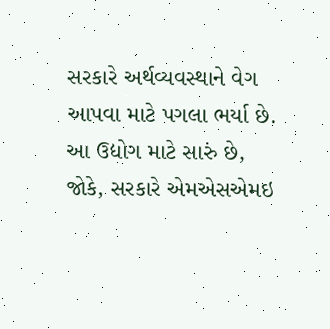સરકારે અર્થવ્યવસ્થાને વેગ આપવા માટે પગલા ભર્યા છે. આ ઉદ્યોગ માટે સારું છે, જોકે, સરકારે એમએસએમઇ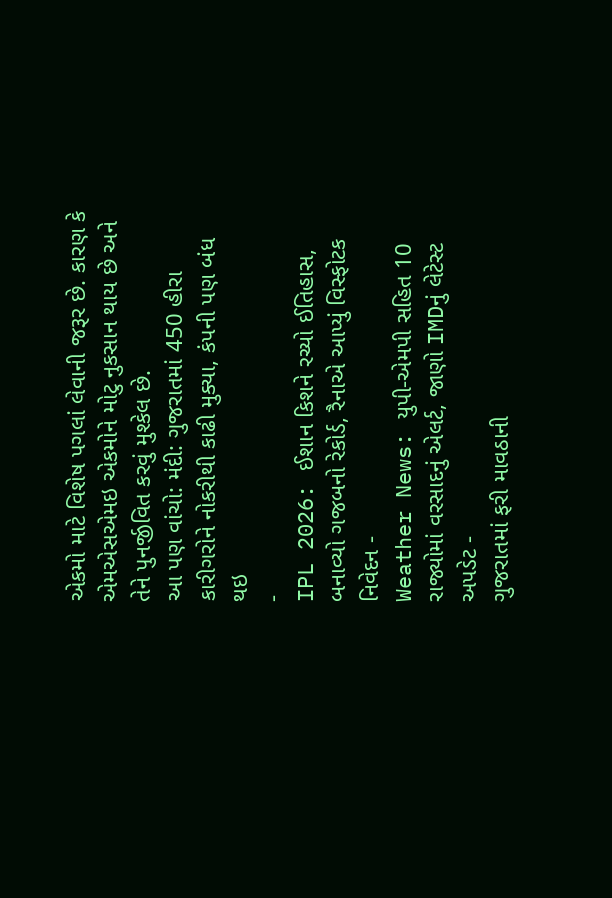એકમો માટે વિશેષ પગલાં લેવાની જરૂર છે. કારણ કે એમએસએમઇ એકમોને મોટુ નુકસાન થાય છે અને તેને પુનર્જીવિત કરવું મુશ્કેલ છે.
આ પણ વાંચો: મંદી: ગુજરાતમાં 450 હીરા કારીગરોને નોકરીથી કાઢી મુક્યા, કંપની પણ બંધ થઇ
-
IPL 2026: ઈશાન કિશને રચ્યો ઈતિહાસ, બનાવ્યો ગજબનો રેકોર્ડ, રૈનાએ આપ્યું વિસ્ફોટક નિવેદન -
Weather News: યુપી-એમપી સહિત 10 રાજ્યોમાં વરસાદનું એલર્ટ, જાણો IMDનું લેટેસ્ટ અપડેટ -
ગુજરાતમાં ફરી માવઠાની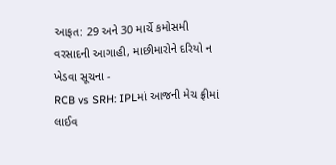આફત: 29 અને 30 માર્ચે કમોસમી વરસાદની આગાહી, માછીમારોને દરિયો ન ખેડવા સૂચના -
RCB vs SRH: IPLમાં આજની મેચ ફ્રીમાં લાઈવ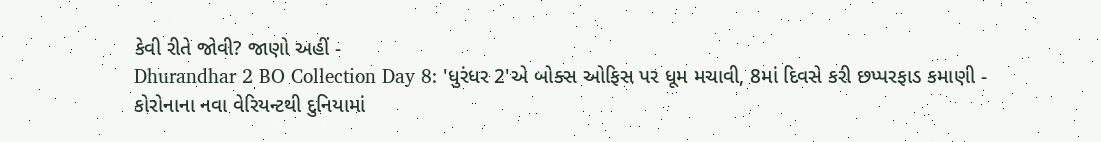કેવી રીતે જોવી? જાણો અહીં -
Dhurandhar 2 BO Collection Day 8: 'ધુરંધર 2'એ બોક્સ ઓફિસ પર ધૂમ મચાવી, 8માં દિવસે કરી છપ્પરફાડ કમાણી -
કોરોનાના નવા વેરિયન્ટથી દુનિયામાં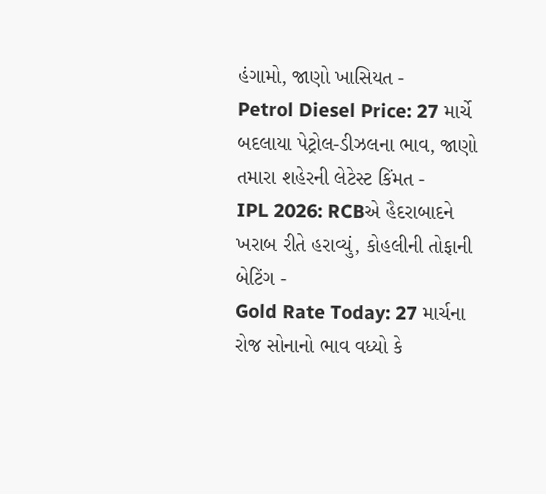હંગામો, જાણો ખાસિયત -
Petrol Diesel Price: 27 માર્ચે બદલાયા પેટ્રોલ-ડીઝલના ભાવ, જાણો તમારા શહેરની લેટેસ્ટ કિંમત -
IPL 2026: RCBએ હૈદરાબાદને ખરાબ રીતે હરાવ્યું, કોહલીની તોફાની બેટિંગ -
Gold Rate Today: 27 માર્ચના રોજ સોનાનો ભાવ વધ્યો કે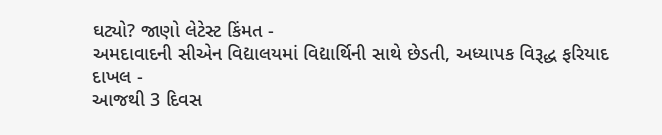ઘટ્યો? જાણો લેટેસ્ટ કિંમત -
અમદાવાદની સીએન વિદ્યાલયમાં વિદ્યાર્થિની સાથે છેડતી, અધ્યાપક વિરૂદ્ધ ફરિયાદ દાખલ -
આજથી 3 દિવસ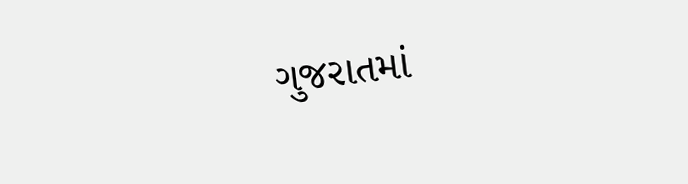ગુજરાતમાં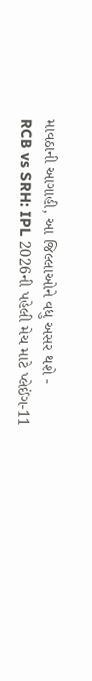માવઠાની આગાહી, આ જિલ્લાઓને વધુ અસર થશે -
RCB vs SRH: IPL 2026ની પહેલી મેચ માટે પ્લેઈંગ-11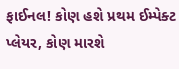ફાઈનલ! કોણ હશે પ્રથમ ઈમ્પેક્ટ પ્લેયર, કોણ મારશે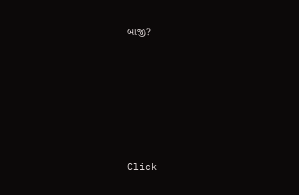બાજી?








Click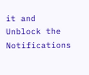it and Unblock the Notifications